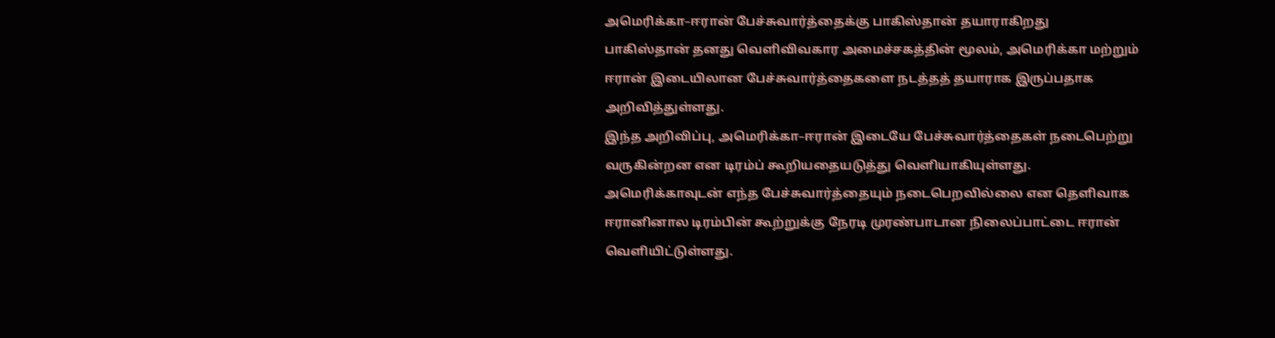அமெரிக்கா–ஈரான் பேச்சுவார்த்தைக்கு பாகிஸ்தான் தயாராகிறது
பாகிஸ்தான் தனது வெளிவிவகார அமைச்சகத்தின் மூலம், அமெரிக்கா மற்றும் ஈரான் இடையிலான பேச்சுவார்த்தைகளை நடத்தத் தயாராக இருப்பதாக அறிவித்துள்ளது.
இந்த அறிவிப்பு, அமெரிக்கா–ஈரான் இடையே பேச்சுவார்த்தைகள் நடைபெற்று வருகின்றன என டிரம்ப் கூறியதையடுத்து வெளியாகியுள்ளது.
அமெரிக்காவுடன் எந்த பேச்சுவார்த்தையும் நடைபெறவில்லை என தெளிவாக ஈரானினால டிரம்பின் கூற்றுக்கு நேரடி முரண்பாடான நிலைப்பாட்டை ஈரான் வெளியிட்டுள்ளது.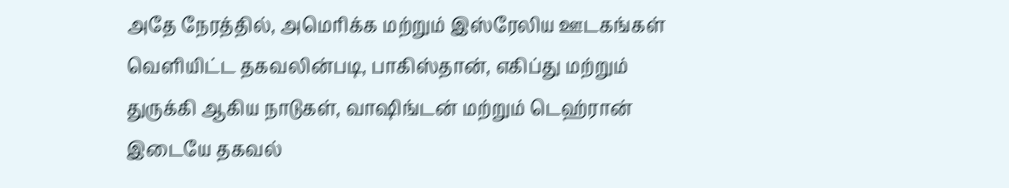அதே நேரத்தில், அமெரிக்க மற்றும் இஸ்ரேலிய ஊடகங்கள் வெளியிட்ட தகவலின்படி, பாகிஸ்தான், எகிப்து மற்றும் துருக்கி ஆகிய நாடுகள், வாஷிங்டன் மற்றும் டெஹ்ரான் இடையே தகவல்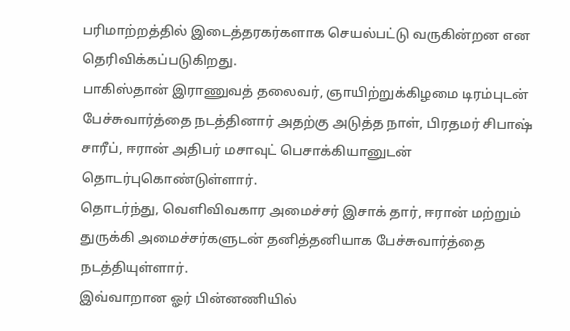பரிமாற்றத்தில் இடைத்தரகர்களாக செயல்பட்டு வருகின்றன என தெரிவிக்கப்படுகிறது.
பாகிஸ்தான் இராணுவத் தலைவர், ஞாயிற்றுக்கிழமை டிரம்புடன் பேச்சுவார்த்தை நடத்தினார் அதற்கு அடுத்த நாள், பிரதமர் சிபாஷ் சாரீப், ஈரான் அதிபர் மசாவுட் பெசாக்கியானுடன் தொடர்புகொண்டுள்ளார்.
தொடர்ந்து, வெளிவிவகார அமைச்சர் இசாக் தார், ஈரான் மற்றும் துருக்கி அமைச்சர்களுடன் தனித்தனியாக பேச்சுவார்த்தை நடத்தியுள்ளார்.
இவ்வாறான ஓர் பின்னணியில்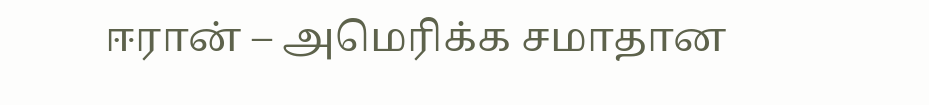ஈரான் – அமெரிக்க சமாதான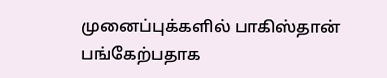முனைப்புக்களில் பாகிஸ்தான் பங்கேற்பதாக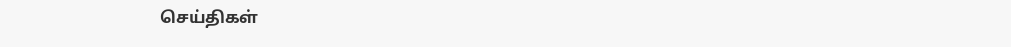செய்திகள்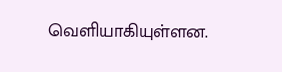வெளியாகியுள்ளன.